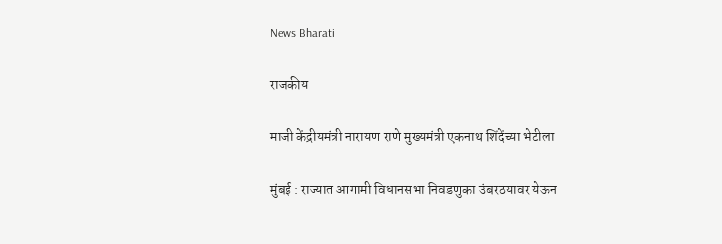News Bharati

राजकीय

माजी केंद्रीयमंत्री नारायण राणे मुख्यमंत्री एकनाथ शिंदेंच्या भेटीला

मुंबई : राज्यात आगामी विधानसभा निवडणुका उंबरठयावर येऊन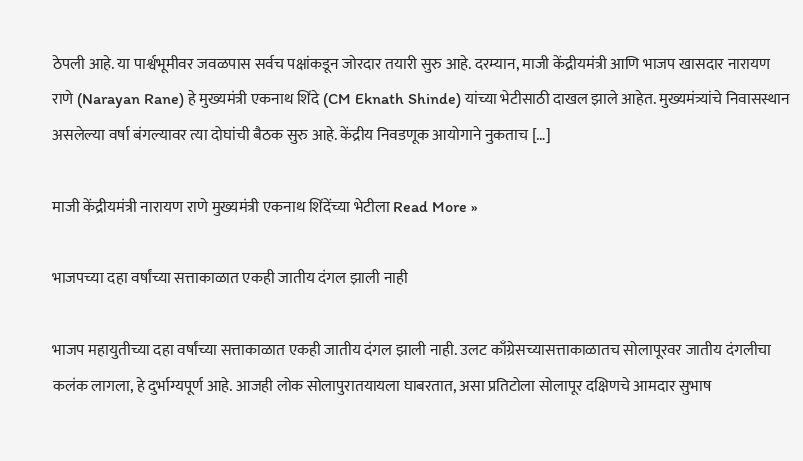ठेपली आहे. या पार्श्वभूमीवर जवळपास सर्वच पक्षांकडून जोरदार तयारी सुरु आहे. दरम्यान, माजी केंद्रीयमंत्री आणि भाजप खासदार नारायण राणे (Narayan Rane) हे मुख्यमंत्री एकनाथ शिंदे (CM Eknath Shinde) यांच्या भेटीसाठी दाखल झाले आहेत. मुख्यमंत्र्यांचे निवासस्थान असलेल्या वर्षा बंगल्यावर त्या दोघांची बैठक सुरु आहे. केंद्रीय निवडणूक आयोगाने नुकताच […]

माजी केंद्रीयमंत्री नारायण राणे मुख्यमंत्री एकनाथ शिंदेंच्या भेटीला Read More »

भाजपच्या दहा वर्षांच्या सत्ताकाळात एकही जातीय दंगल झाली नाही

भाजप महायुतीच्या दहा वर्षांच्या सत्ताकाळात एकही जातीय दंगल झाली नाही. उलट काँग्रेसच्यासत्ताकाळातच सोलापूरवर जातीय दंगलीचा कलंक लागला, हे दुर्भाग्यपूर्ण आहे. आजही लोक सोलापुरातयायला घाबरतात, असा प्रतिटोला सोलापूर दक्षिणचे आमदार सुभाष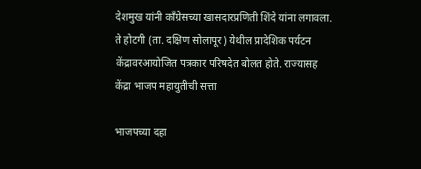देशमुख यांनी काँग्रेसच्या खासदारप्रणिती शिंदे यांना लगावला. ते होटगी (ता. दक्षिण सोलापूर) येथील प्रादेशिक पर्यटन केंद्रावरआयोजित पत्रकार परिषदेत बोलत होते. राज्यासह केंद्रा भाजप महायुतीची सत्ता

भाजपच्या दहा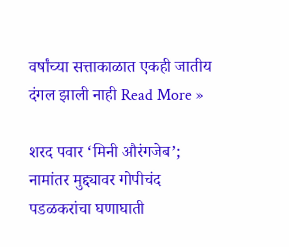वर्षांच्या सत्ताकाळात एकही जातीय दंगल झाली नाही Read More »

शरद पवार ‘मिनी औरंगजेब’; नामांतर मुद्द्यावर गोपीचंद पडळकरांचा घणाघाती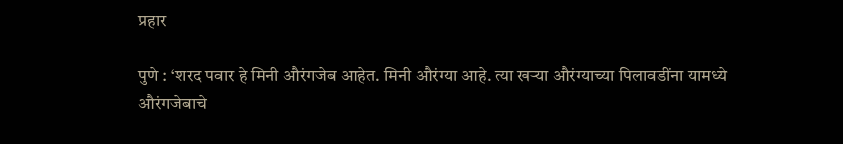प्रहार

पुणे : ‘शरद पवार हे मिनी औरंगजेब आहेत. मिनी औरंग्या आहे. त्या खऱ्या औरंग्याच्या पिलावडींना यामध्ये औरंगजेबाचे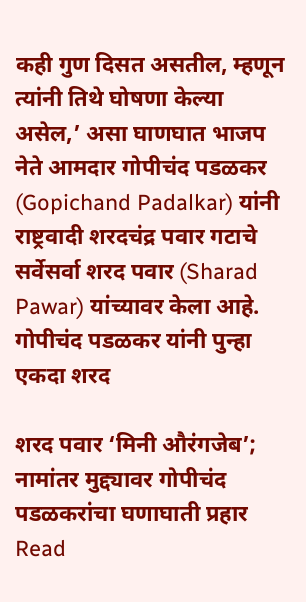कही गुण दिसत असतील, म्हणून त्यांनी तिथे घोषणा केल्या असेल,’ असा घाणघात भाजप नेते आमदार गोपीचंद पडळकर (Gopichand Padalkar) यांनी राष्ट्रवादी शरदचंद्र पवार गटाचे सर्वेसर्वा शरद पवार (Sharad Pawar) यांच्यावर केला आहे. गोपीचंद पडळकर यांनी पुन्हा एकदा शरद

शरद पवार ‘मिनी औरंगजेब’; नामांतर मुद्द्यावर गोपीचंद पडळकरांचा घणाघाती प्रहार Read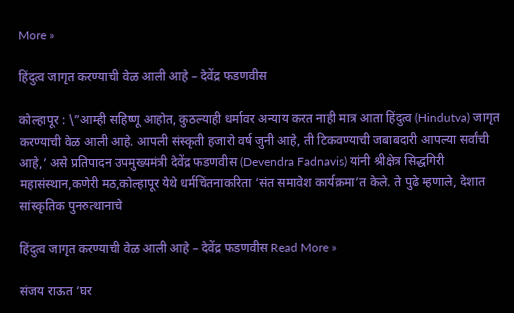More »

हिंदुत्व जागृत करण्याची वेळ आली आहे – देवेंद्र फडणवीस

कोल्हापूर : \”आम्ही सहिष्णू आहोत, कुठल्याही धर्मावर अन्याय करत नाही मात्र आता हिंदुत्व (Hindutva) जागृत करण्याची वेळ आली आहे. आपली संस्कृती हजारो वर्ष जुनी आहे, ती टिकवण्याची जबाबदारी आपल्या सर्वांची आहे,’ असे प्रतिपादन उपमुख्यमंत्री देवेंद्र फडणवीस (Devendra Fadnavis) यांनी श्रीक्षेत्र सिद्धगिरी महासंस्थान,कणेरी मठ,कोल्हापूर येथे धर्मचिंतनाकरिता ‘संत समावेश कार्यक्रमा’त केले. ते पुढे म्हणाले, देशात सांस्कृतिक पुनरुत्थानाचे

हिंदुत्व जागृत करण्याची वेळ आली आहे – देवेंद्र फडणवीस Read More »

संजय राऊत ‘घर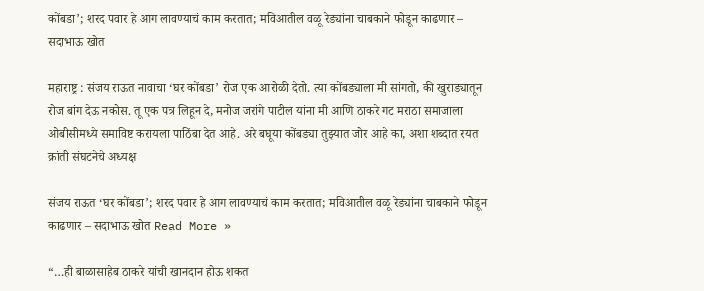कोंबडा’; शरद पवार हे आग लावण्याचं काम करतात; मविआतील वळू रेड्यांना चाबकाने फोडून काढणार – सदाभाऊ खोत

महाराष्ट्र : संजय राऊत नावाचा ‘घर कोंबडा’ रोज एक आरोळी देतो. त्या कोंबड्याला मी सांगतो, की खुराड्यातून रोज बांग देऊ नकोस. तू एक पत्र लिहून दे, मनोज जरांगे पाटील यांना मी आणि ठाकरे गट मराठा समाजाला ओबीसीमध्ये समाविष्ट करायला पाठिंबा देत आहे. अरे बघूया कोंबड्या तुझ्यात जोर आहे का, अशा शब्दात रयत क्रांती संघटनेचे अध्यक्ष

संजय राऊत ‘घर कोंबडा’; शरद पवार हे आग लावण्याचं काम करतात; मविआतील वळू रेड्यांना चाबकाने फोडून काढणार – सदाभाऊ खोत Read More »

“…ही बाळासाहेब ठाकरे यांची खानदान होऊ शकत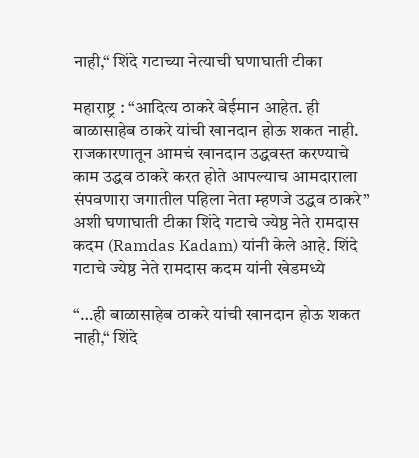नाही,“ शिंदे गटाच्या नेत्याची घणाघाती टीका

महाराष्ट्र : “आदित्य ठाकरे बेईमान आहेत. ही बाळासाहेब ठाकरे यांची खानदान होऊ शकत नाही. राजकारणातून आमचं खानदान उद्धवस्त करण्याचे काम उद्धव ठाकरे करत होते आपल्याच आमदाराला संपवणारा जगातील पहिला नेता म्हणजे उद्धव ठाकरे” अशी घणाघाती टीका शिंदे गटाचे ज्येष्ठ नेते रामदास कदम (Ramdas Kadam) यांनी केले आहे. शिंदे गटाचे ज्येष्ठ नेते रामदास कदम यांनी खेडमध्ये

“…ही बाळासाहेब ठाकरे यांची खानदान होऊ शकत नाही,“ शिंदे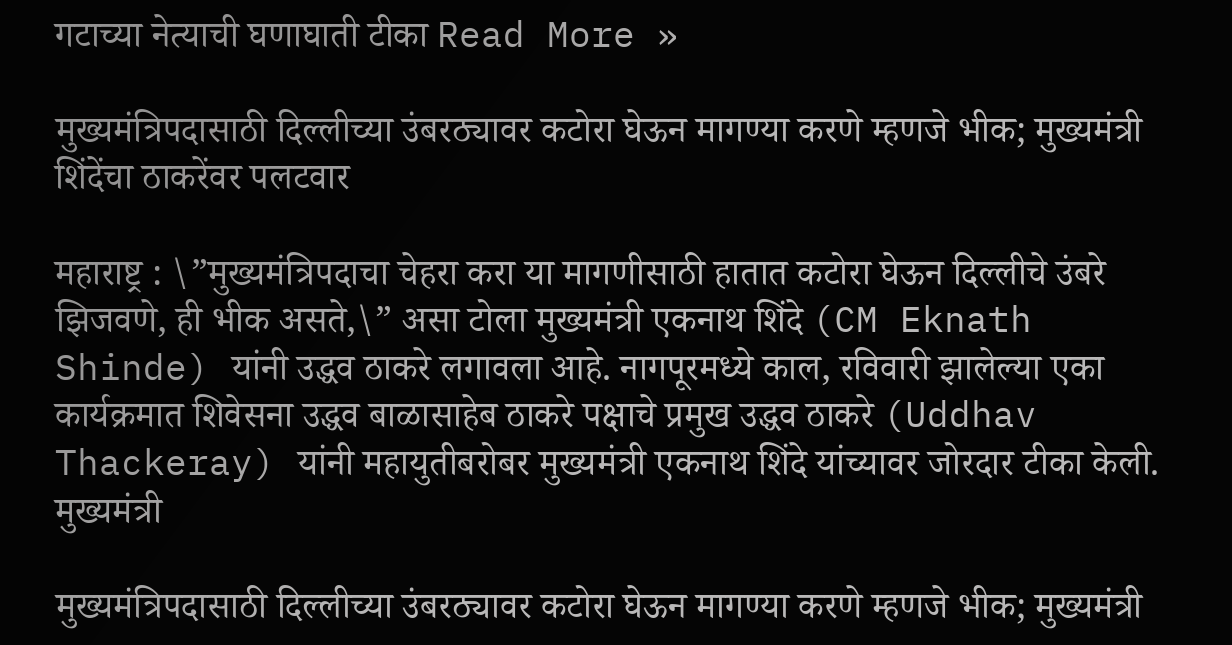गटाच्या नेत्याची घणाघाती टीका Read More »

मुख्यमंत्रिपदासाठी दिल्लीच्या उंबरठ्यावर कटोरा घेऊन मागण्या करणे म्हणजे भीक; मुख्यमंत्री शिंदेंचा ठाकरेंवर पलटवार

महाराष्ट्र : \”मुख्यमंत्रिपदाचा चेहरा करा या मागणीसाठी हातात कटोरा घेऊन दिल्लीचे उंबरे झिजवणे, ही भीक असते,\” असा टोला मुख्यमंत्री एकनाथ शिंदे (CM Eknath Shinde) यांनी उद्धव ठाकरे लगावला आहे. नागपूरमध्ये काल, रविवारी झालेल्या एका कार्यक्रमात शिवेसना उद्धव बाळासाहेब ठाकरे पक्षाचे प्रमुख उद्धव ठाकरे (Uddhav Thackeray) यांनी महायुतीबरोबर मुख्यमंत्री एकनाथ शिंदे यांच्यावर जोरदार टीका केली. मुख्यमंत्री

मुख्यमंत्रिपदासाठी दिल्लीच्या उंबरठ्यावर कटोरा घेऊन मागण्या करणे म्हणजे भीक; मुख्यमंत्री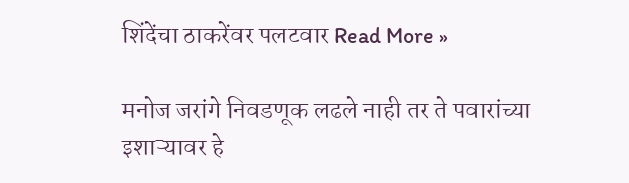शिंदेंचा ठाकरेंवर पलटवार Read More »

मनोज जरांगे निवडणूक लढले नाही तर ते पवारांच्या इशाऱ्यावर हे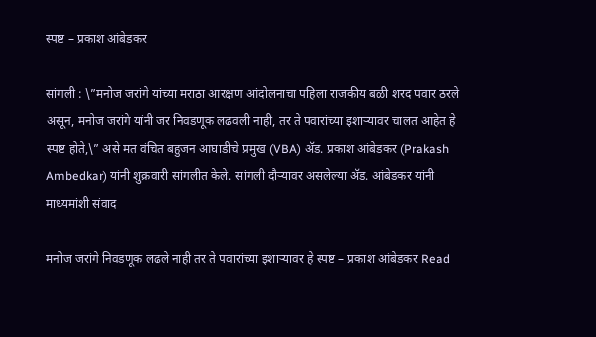स्पष्ट – प्रकाश आंबेडकर

सांगली : \”मनोज जरांगे यांच्या मराठा आरक्षण आंदोलनाचा पहिला राजकीय बळी शरद पवार ठरले असून, मनोज जरांगे यांनी जर निवडणूक लढवली नाही, तर ते पवारांच्या इशाऱ्यावर चालत आहेत हे स्पष्ट होते,\” असे मत वंचित बहुजन आघाडीचे प्रमुख (VBA) ॲड. प्रकाश आंबेडकर (Prakash Ambedkar) यांनी शुक्रवारी सांगलीत केले. सांगली दौऱ्यावर असलेल्या ॲड. आंबेडकर यांनी माध्यमांशी संवाद

मनोज जरांगे निवडणूक लढले नाही तर ते पवारांच्या इशाऱ्यावर हे स्पष्ट – प्रकाश आंबेडकर Read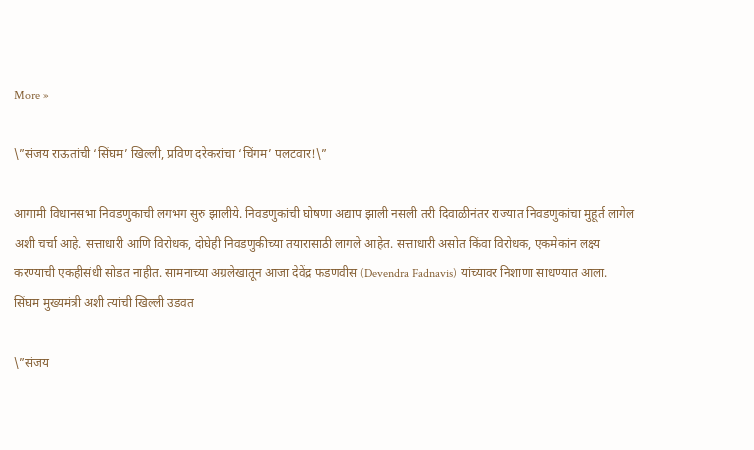More »

\”संजय राऊतांची ‘सिंघम’ खिल्ली, प्रविण दरेकरांचा ‘चिंगम’ पलटवार!\”

आगामी विधानसभा निवडणुकाची लगभग सुरु झालीये. निवडणुकांची घोषणा अद्याप झाली नसली तरी दिवाळीनंतर राज्यात निवडणुकांचा मुहूर्त लागेल अशी चर्चा आहे. सत्ताधारी आणि विरोधक, दोघेही निवडणुकीच्या तयारासाठी लागले आहेत. सत्ताधारी असोत किंवा विरोधक, एकमेकांन लक्ष्य करण्याची एकहीसंधी सोडत नाहीत. सामनाच्या अग्रलेखातून आजा देवेंद्र फडणवीस (Devendra Fadnavis) यांच्यावर निशाणा साधण्यात आला. सिंघम मुख्यमंत्री अशी त्यांची खिल्ली उडवत

\”संजय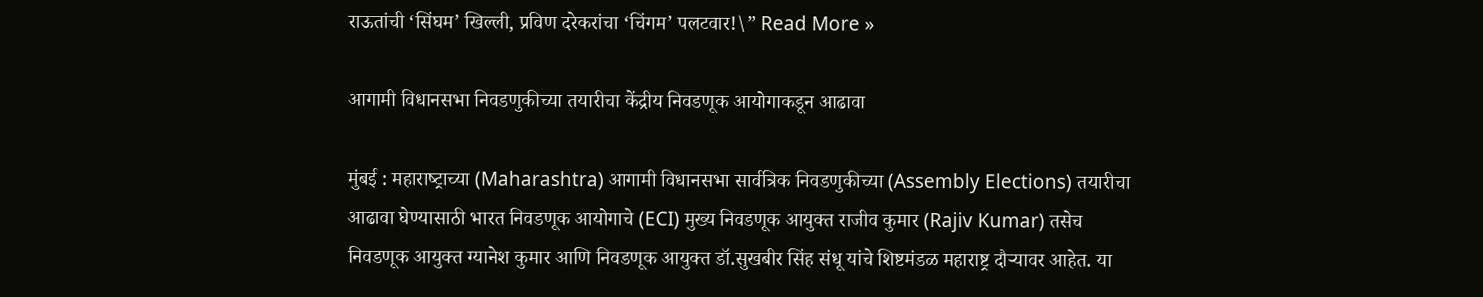राऊतांची ‘सिंघम’ खिल्ली, प्रविण दरेकरांचा ‘चिंगम’ पलटवार!\” Read More »

आगामी विधानसभा निवडणुकीच्या तयारीचा केंद्रीय निवडणूक आयोगाकडून आढावा

मुंबई : महाराष्‍ट्राच्या (Maharashtra) आगामी विधानसभा सार्वत्रिक निवडणुकीच्या (Assembly Elections) तयारीचा आढावा घेण्यासाठी भारत निवडणूक आयोगाचे (ECI) मुख्य निवडणूक आयुक्त राजीव कुमार (Rajiv Kumar) तसेच निवडणूक आयुक्त ग्यानेश कुमार आणि निवडणूक आयुक्त डॉ.सुखबीर सिंह संधू यांचे शिष्टमंडळ महाराष्ट्र दौऱ्यावर आहेत. या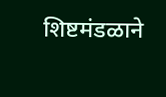शिष्टमंडळाने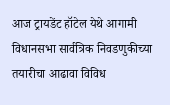आज ट्रायडेंट हॉटेल येथे आगामी विधानसभा सार्वत्रिक निवडणुकीच्या तयारीचा आढावा विविध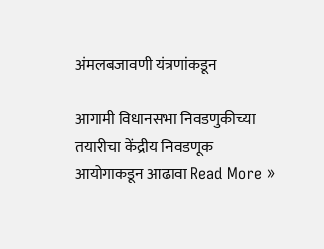अंमलबजावणी यंत्रणांकडून

आगामी विधानसभा निवडणुकीच्या तयारीचा केंद्रीय निवडणूक आयोगाकडून आढावा Read More »